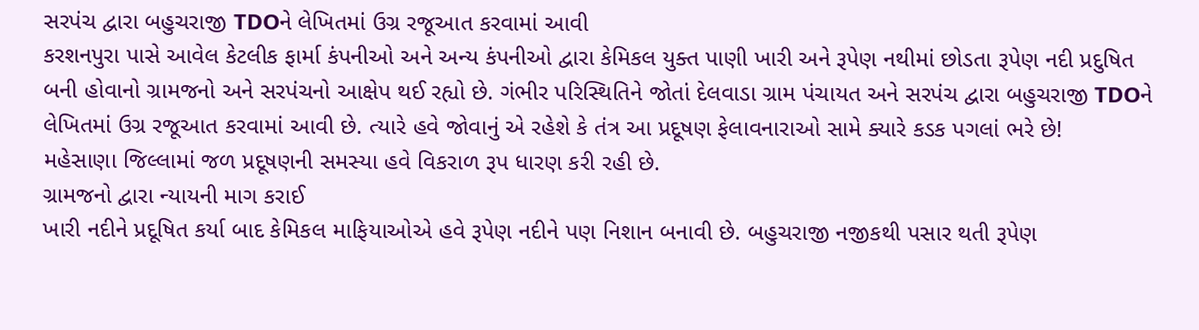સરપંચ દ્વારા બહુચરાજી TDOને લેખિતમાં ઉગ્ર રજૂઆત કરવામાં આવી
કરશનપુરા પાસે આવેલ કેટલીક ફાર્મા કંપનીઓ અને અન્ય કંપનીઓ દ્વારા કેમિકલ યુક્ત પાણી ખારી અને રૂપેણ નથીમાં છોડતા રૂપેણ નદી પ્રદુષિત બની હોવાનો ગ્રામજનો અને સરપંચનો આક્ષેપ થઈ રહ્યો છે. ગંભીર પરિસ્થિતિને જોતાં દેલવાડા ગ્રામ પંચાયત અને સરપંચ દ્વારા બહુચરાજી TDOને લેખિતમાં ઉગ્ર રજૂઆત કરવામાં આવી છે. ત્યારે હવે જોવાનું એ રહેશે કે તંત્ર આ પ્રદૂષણ ફેલાવનારાઓ સામે ક્યારે કડક પગલાં ભરે છે!
મહેસાણા જિલ્લામાં જળ પ્રદૂષણની સમસ્યા હવે વિકરાળ રૂપ ધારણ કરી રહી છે.
ગ્રામજનો દ્વારા ન્યાયની માગ કરાઈ
ખારી નદીને પ્રદૂષિત કર્યા બાદ કેમિકલ માફિયાઓએ હવે રૂપેણ નદીને પણ નિશાન બનાવી છે. બહુચરાજી નજીકથી પસાર થતી રૂપેણ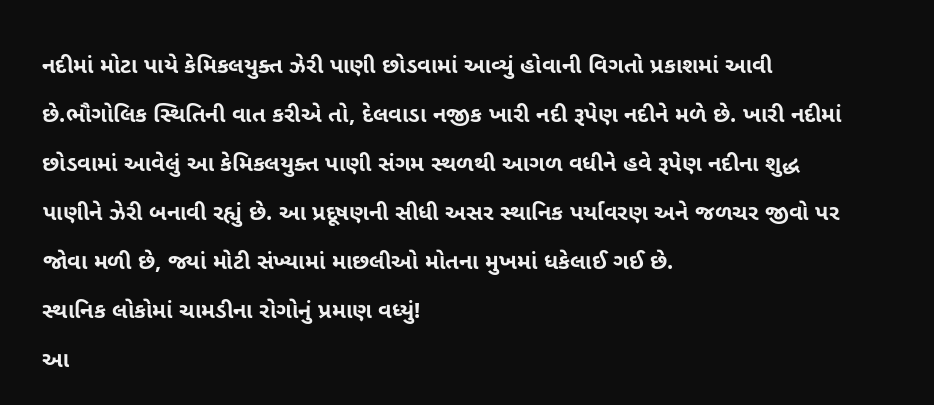નદીમાં મોટા પાયે કેમિકલયુક્ત ઝેરી પાણી છોડવામાં આવ્યું હોવાની વિગતો પ્રકાશમાં આવી છે.ભૌગોલિક સ્થિતિની વાત કરીએ તો, દેલવાડા નજીક ખારી નદી રૂપેણ નદીને મળે છે. ખારી નદીમાં છોડવામાં આવેલું આ કેમિકલયુક્ત પાણી સંગમ સ્થળથી આગળ વધીને હવે રૂપેણ નદીના શુદ્ધ પાણીને ઝેરી બનાવી રહ્યું છે. આ પ્રદૂષણની સીધી અસર સ્થાનિક પર્યાવરણ અને જળચર જીવો પર જોવા મળી છે, જ્યાં મોટી સંખ્યામાં માછલીઓ મોતના મુખમાં ધકેલાઈ ગઈ છે.
સ્થાનિક લોકોમાં ચામડીના રોગોનું પ્રમાણ વધ્યું!
આ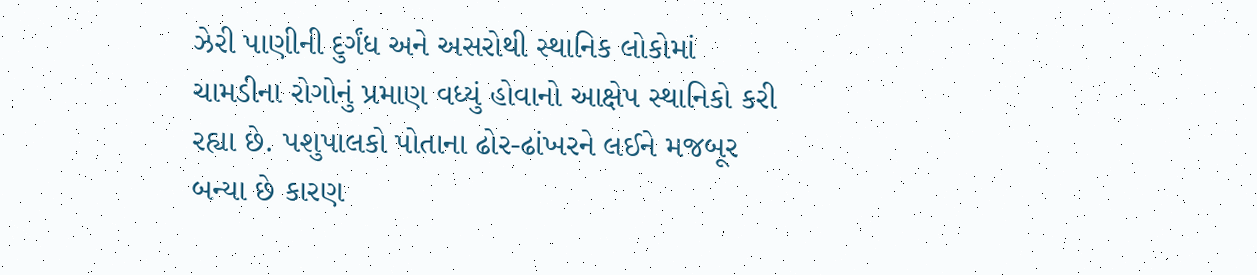ઝેરી પાણીની દુર્ગંધ અને અસરોથી સ્થાનિક લોકોમાં ચામડીના રોગોનું પ્રમાણ વધ્યું હોવાનો આક્ષેપ સ્થાનિકો કરી રહ્યા છે. પશુપાલકો પોતાના ઢોર-ઢાંખરને લઈને મજબૂર બન્યા છે કારણ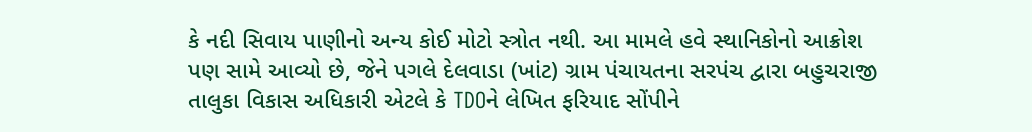કે નદી સિવાય પાણીનો અન્ય કોઈ મોટો સ્ત્રોત નથી. આ મામલે હવે સ્થાનિકોનો આક્રોશ પણ સામે આવ્યો છે, જેને પગલે દેલવાડા (ખાંટ) ગ્રામ પંચાયતના સરપંચ દ્વારા બહુચરાજી તાલુકા વિકાસ અધિકારી એટલે કે TDOને લેખિત ફરિયાદ સોંપીને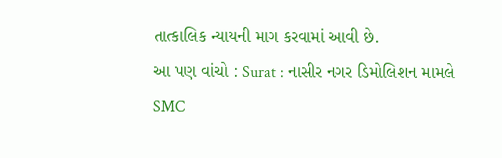તાત્કાલિક ન્યાયની માગ કરવામાં આવી છે.
આ પણ વાંચો : Surat : નાસીર નગર ડિમોલિશન મામલે SMC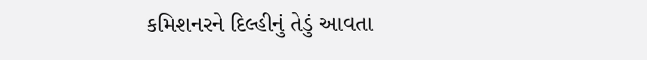કમિશનરને દિલ્હીનું તેડું આવતા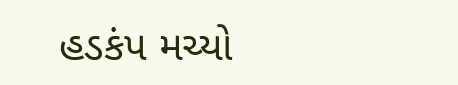હડકંપ મચ્યો